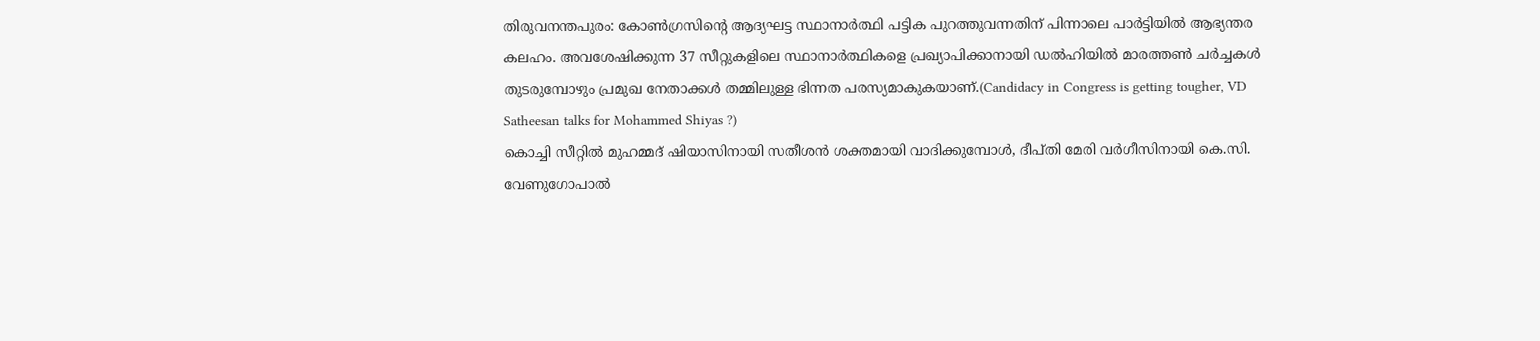തിരുവനന്തപുരം: കോൺഗ്രസിന്റെ ആദ്യഘട്ട സ്ഥാനാർത്ഥി പട്ടിക പുറത്തുവന്നതിന് പിന്നാലെ പാർട്ടിയിൽ ആഭ്യന്തര കലഹം. അവശേഷിക്കുന്ന 37 സീറ്റുകളിലെ സ്ഥാനാർത്ഥികളെ പ്രഖ്യാപിക്കാനായി ഡൽഹിയിൽ മാരത്തൺ ചർച്ചകൾ തുടരുമ്പോഴും പ്രമുഖ നേതാക്കൾ തമ്മിലുള്ള ഭിന്നത പരസ്യമാകുകയാണ്.(Candidacy in Congress is getting tougher, VD Satheesan talks for Mohammed Shiyas ?)
കൊച്ചി സീറ്റിൽ മുഹമ്മദ് ഷിയാസിനായി സതീശൻ ശക്തമായി വാദിക്കുമ്പോൾ, ദീപ്തി മേരി വർഗീസിനായി കെ.സി. വേണുഗോപാൽ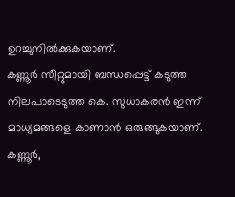ഉറച്ചുനിൽക്കുകയാണ്.
കണ്ണൂർ സീറ്റുമായി ബന്ധപ്പെട്ട് കടുത്ത നിലപാടെടുത്ത കെ. സുധാകരൻ ഇന്ന് മാധ്യമങ്ങളെ കാണാൻ ഒരുങ്ങുകയാണ്. കണ്ണൂർ,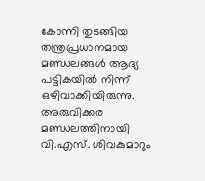കോന്നി തുടങ്ങിയ തന്ത്രപ്രധാനമായ മണ്ഡലങ്ങൾ ആദ്യ പട്ടികയിൽ നിന്ന് ഒഴിവാക്കിയിരുന്നു.
അരുവിക്കര മണ്ഡലത്തിനായി വി.എസ്. ശിവകുമാറും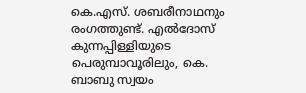കെ.എസ്. ശബരീനാഥനും രംഗത്തുണ്ട്. എൽദോസ് കുന്നപ്പിള്ളിയുടെ പെരുമ്പാവൂരിലും, കെ. ബാബു സ്വയം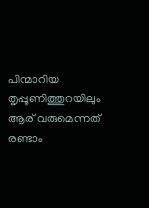പിന്മാറിയ തൃപ്പൂണിത്തുറയിലും ആര് വരുമെന്നത് രണ്ടാം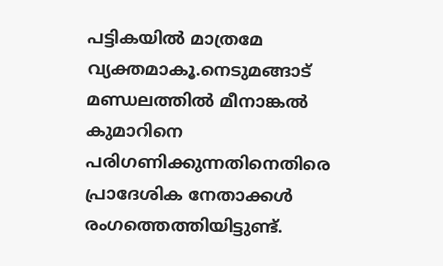പട്ടികയിൽ മാത്രമേ വ്യക്തമാകൂ.നെടുമങ്ങാട് മണ്ഡലത്തിൽ മീനാങ്കൽ കുമാറിനെ പരിഗണിക്കുന്നതിനെതിരെ പ്രാദേശിക നേതാക്കൾ രംഗത്തെത്തിയിട്ടുണ്ട്.